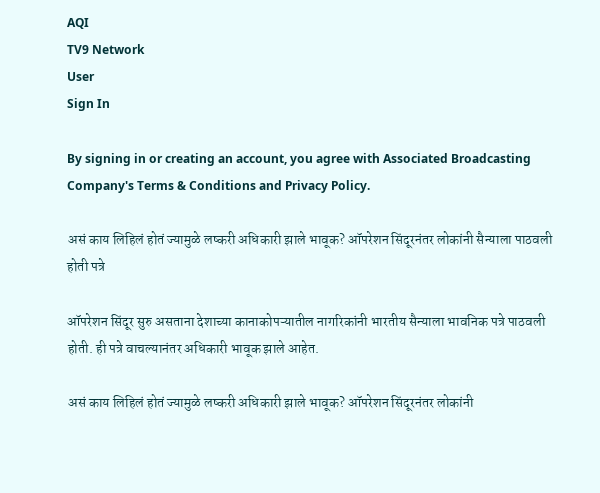AQI
TV9 Network
User
Sign In

By signing in or creating an account, you agree with Associated Broadcasting Company's Terms & Conditions and Privacy Policy.

असं काय लिहिलं होतं ज्यामुळे लष्करी अधिकारी झाले भावूक? ऑपरेशन सिंदूरनंतर लोकांनी सैन्याला पाठवली होती पत्रे

ऑपरेशन सिंदूर सुरु असताना देशाच्या कानाकोपऱ्यातील नागरिकांनी भारतीय सैन्याला भावनिक पत्रे पाठवली होती. ही पत्रे वाचल्यानंतर अधिकारी भावूक झाले आहेत.

असं काय लिहिलं होतं ज्यामुळे लष्करी अधिकारी झाले भावूक? ऑपरेशन सिंदूरनंतर लोकांनी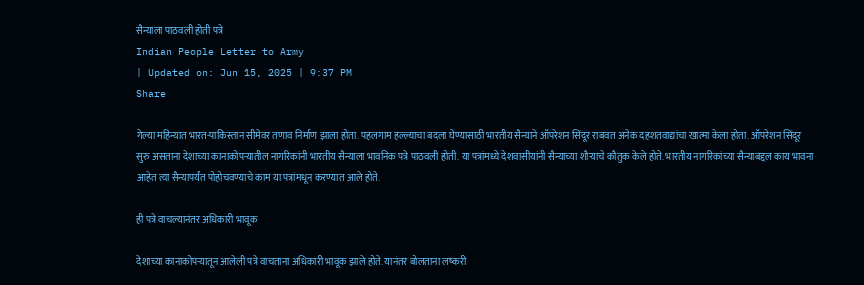सैन्याला पाठवली होती पत्रे
Indian People Letter to Army
| Updated on: Jun 15, 2025 | 9:37 PM
Share

गेल्या महिन्यात भारत-पाकिस्तान सीमेवर तणाव निर्माण झाला होता. पहलगाम हल्ल्याचा बदला घेण्यासाठी भारतीय सैन्याने ऑपरेशन सिंदूर राबवत अनेक दहशतवाद्यांचा खात्मा केला होता. ऑपरेशन सिंदूर सुरु असताना देशाच्या कानाकोपऱ्यातील नागरिकांनी भारतीय सैन्याला भावनिक पत्रे पाठवली होती. या पत्रांमध्ये देशवासीयांनी सैन्याच्या शौऱ्याचे कौतुक केले होते. भारतीय नागरिकांच्या सैन्याबद्दल काय भावना आहेत त्या सैन्यापर्यंत पोहोचवण्याचे काम या पत्रांमधून करण्यात आले होते.

ही पत्रे वाचल्यानंतर अधिकारी भावूक

देशाच्या कानाकोपऱ्यातून आलेली पत्रे वाचताना अधिकारी भावूक झाले होते. यानंतर बोलताना लष्करी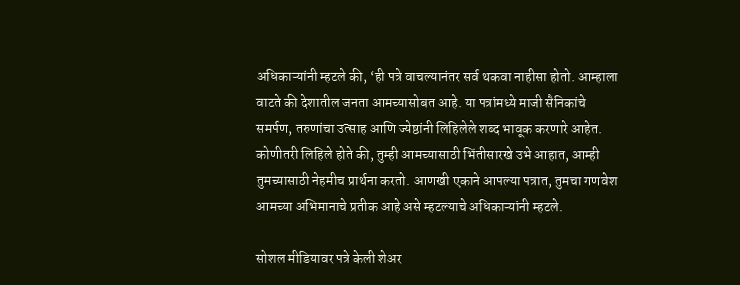अधिकाऱ्यांनी म्हटले की, ‘ही पत्रे वाचल्यानंतर सर्व थकवा नाहीसा होतो. आम्हाला वाटते की देशातील जनता आमच्यासोबत आहे. या पत्रांमध्ये माजी सैनिकांचे समर्पण, तरुणांचा उत्साह आणि ज्येष्ठांनी लिहिलेले शब्द भावूक करणारे आहेत. कोणीतरी लिहिले होते की, तुम्ही आमच्यासाठी भिंतीसारखे उभे आहात, आम्ही तुमच्यासाठी नेहमीच प्रार्थना करतो. आणखी एकाने आपल्या पत्रात, तुमचा गणवेश आमच्या अभिमानाचे प्रतीक आहे असे म्हटल्याचे अधिकाऱ्यांनी म्हटले.

सोशल मीडियावर पत्रे केली शेअर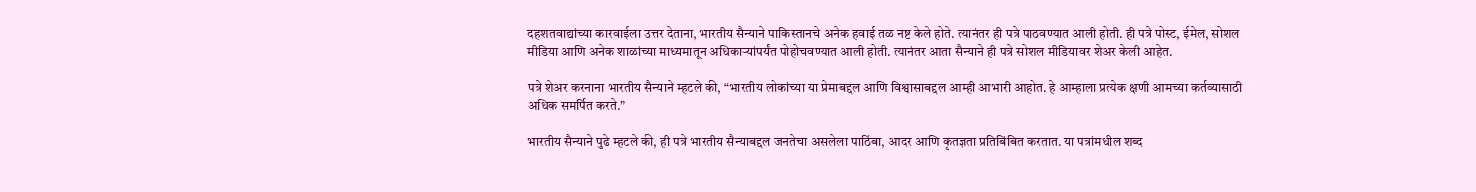दहशतवाद्यांच्या कारवाईला उत्तर देताना, भारतीय सैन्याने पाकिस्तानचे अनेक हवाई तळ नष्ट केले होते. त्यानंतर ही पत्रे पाठवण्यात आली होती. ही पत्रे पोस्ट, ईमेल, सोशल मीडिया आणि अनेक शाळांच्या माध्यमातून अधिकाऱ्यांपर्यंत पोहोचवण्यात आली होती. त्यानंतर आता सैन्याने ही पत्रे सोशल मीडियावर शेअर केली आहेत.

पत्रे शेअर करनाना भारतीय सैन्याने म्हटले की, “भारतीय लोकांच्या या प्रेमाबद्दल आणि विश्वासाबद्दल आम्ही आभारी आहोत. हे आम्हाला प्रत्येक क्षणी आमच्या कर्तव्यासाठी अधिक समर्पित करते.”

भारतीय सैन्याने पुढे म्हटले की, ही पत्रे भारतीय सैन्याबद्दल जनतेचा असलेला पाठिंबा, आदर आणि कृतज्ञता प्रतिबिंबित करतात. या पत्रांमधील शब्द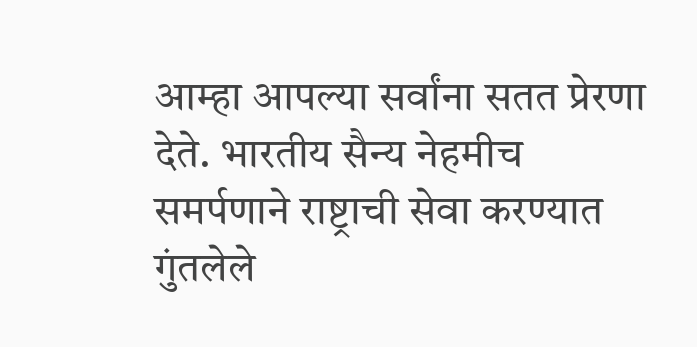आम्हा आपल्या सर्वांना सतत प्रेरणा देते. भारतीय सैन्य नेहमीच समर्पणाने राष्ट्राची सेवा करण्यात गुंतलेले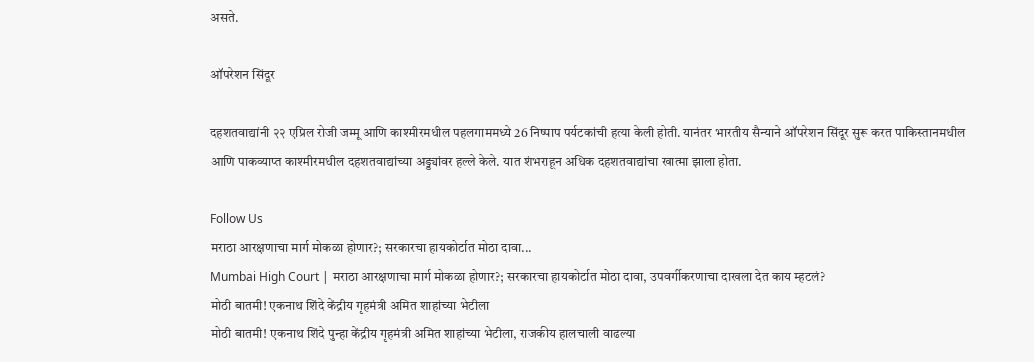असते.

ऑपरेशन सिंदूर

दहशतवाद्यांनी २२ एप्रिल रोजी जम्मू आणि काश्मीरमधील पहलगाममध्ये 26 निष्पाप पर्यटकांची हत्या केली होती. यानंतर भारतीय सैन्याने ऑपरेशन सिंदूर सुरू करत पाकिस्तानमधील आणि पाकव्याप्त काश्मीरमधील दहशतवाद्यांच्या अड्ड्यांवर हल्ले केले. यात शंभराहून अधिक दहशतवाद्यांचा खात्मा झाला होता.

Follow Us
मराठा आरक्षणाचा मार्ग मोकळा होणार?; सरकारचा हायकोर्टात मोठा दावा...
Mumbai High Court | मराठा आरक्षणाचा मार्ग मोकळा होणार?; सरकारचा हायकोर्टात मोठा दावा, उपवर्गीकरणाचा दाखला देत काय म्हटलं?
मोठी बातमी! एकनाथ शिंदे केंद्रीय गृहमंत्री अमित शाहांच्या भेटीला
मोठी बातमी! एकनाथ शिंदे पुन्हा केंद्रीय गृहमंत्री अमित शाहांच्या भेटीला, राजकीय हालचाली वाढल्या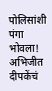पोलिसांशी पंगा भोवला! अभिजीत दीपकेंचं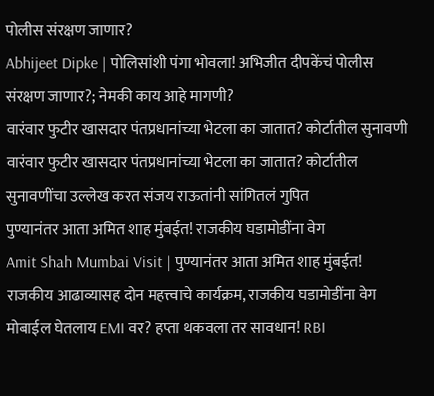पोलीस संरक्षण जाणार?
Abhijeet Dipke | पोलिसांशी पंगा भोवला! अभिजीत दीपकेंचं पोलीस संरक्षण जाणार?; नेमकी काय आहे मागणी?
वारंवार फुटीर खासदार पंतप्रधानांच्या भेटला का जातात? कोर्टातील सुनावणी
वारंवार फुटीर खासदार पंतप्रधानांच्या भेटला का जातात? कोर्टातील सुनावणींचा उल्लेख करत संजय राऊतांनी सांगितलं गुपित
पुण्यानंतर आता अमित शाह मुंबईत! राजकीय घडामोडींना वेग
Amit Shah Mumbai Visit | पुण्यानंतर आता अमित शाह मुंबईत! राजकीय आढाव्यासह दोन महत्त्वाचे कार्यक्रम, राजकीय घडामोडींना वेग
मोबाईल घेतलाय EMI वर? हप्ता थकवला तर सावधान! RBI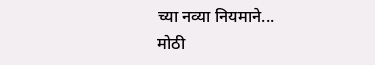च्या नव्या नियमाने...
मोठी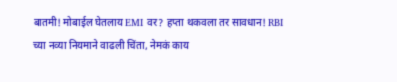बातमी! मोबाईल घेतलाय EMI वर? हप्ता थकवला तर सावधान! RBI च्या नव्या नियमाने वाढली चिंता, नेमकं काय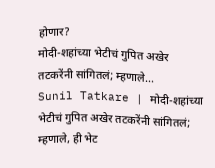होणार?
मोदी-शहांच्या भेटीचं गुपित अखेर तटकरेंनी सांगितलं; म्हणाले...
Sunil Tatkare | मोदी-शहांच्या भेटीचं गुपित अखेर तटकरेंनी सांगितलं; म्हणाले, ही भेट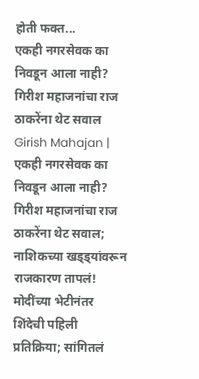होती फक्त...
एकही नगरसेवक का निवडून आला नाही? गिरीश महाजनांचा राज ठाकरेंना थेट सवाल
Girish Mahajan | एकही नगरसेवक का निवडून आला नाही? गिरीश महाजनांचा राज ठाकरेंना थेट सवाल; नाशिकच्या खड्ड्यांवरून राजकारण तापलं!
मोदींच्या भेटीनंतर शिंदेची पहिली प्रतिक्रिया; सांगितलं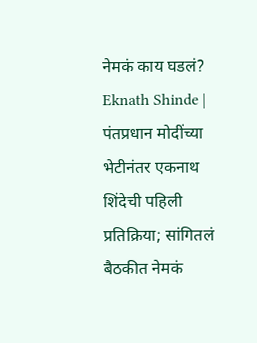नेमकं काय घडलं?
Eknath Shinde | पंतप्रधान मोदींच्या भेटीनंतर एकनाथ शिंदेची पहिली प्रतिक्रिया; सांगितलं बैठकीत नेमकं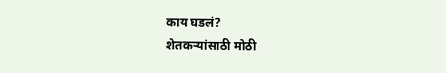काय घडलं?
शेतकऱ्यांसाठी मोठी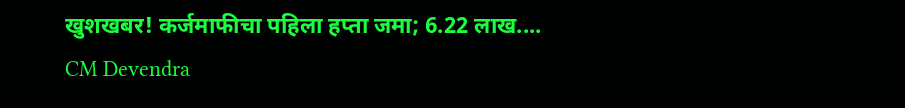खुशखबर! कर्जमाफीचा पहिला हप्ता जमा; 6.22 लाख....
CM Devendra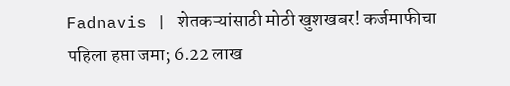Fadnavis | शेतकऱ्यांसाठी मोठी खुशखबर! कर्जमाफीचा पहिला हप्ता जमा; 6.22 लाख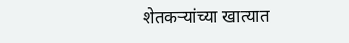शेतकऱ्यांच्या खात्यात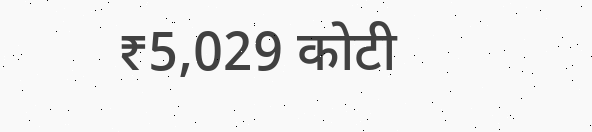₹5,029 कोटी